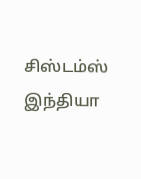சிஸ்டம்ஸ் இந்தியா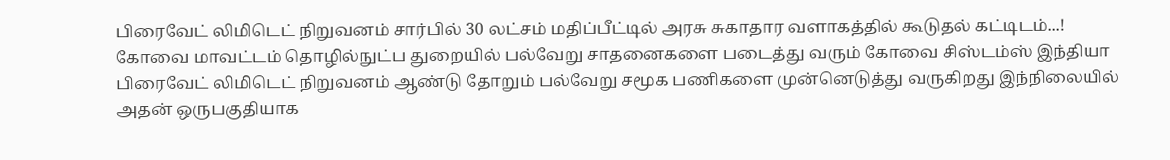பிரைவேட் லிமிடெட் நிறுவனம் சார்பில் 30 லட்சம் மதிப்பீட்டில் அரசு சுகாதார வளாகத்தில் கூடுதல் கட்டிடம்...!
கோவை மாவட்டம் தொழில்நுட்ப துறையில் பல்வேறு சாதனைகளை படைத்து வரும் கோவை சிஸ்டம்ஸ் இந்தியா பிரைவேட் லிமிடெட் நிறுவனம் ஆண்டு தோறும் பல்வேறு சமூக பணிகளை முன்னெடுத்து வருகிறது இந்நிலையில் அதன் ஒருபகுதியாக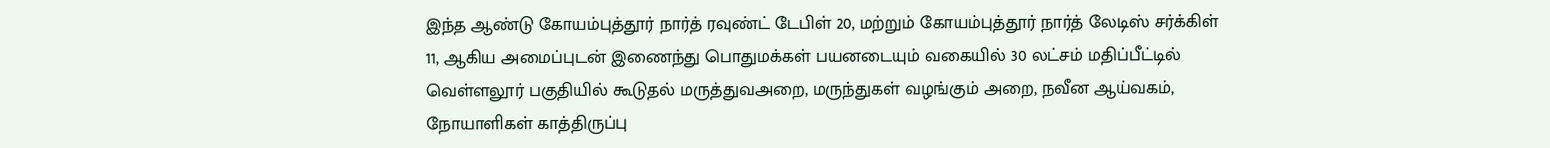இந்த ஆண்டு கோயம்புத்தூர் நார்த் ரவுண்ட் டேபிள் 20, மற்றும் கோயம்புத்தூர் நார்த் லேடிஸ் சர்க்கிள் 11, ஆகிய அமைப்புடன் இணைந்து பொதுமக்கள் பயனடையும் வகையில் 30 லட்சம் மதிப்பீட்டில் வெள்ளலூர் பகுதியில் கூடுதல் மருத்துவஅறை, மருந்துகள் வழங்கும் அறை, நவீன ஆய்வகம், நோயாளிகள் காத்திருப்பு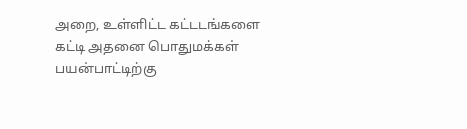அறை, உள்ளிட்ட கட்டடங்களை கட்டி அதனை பொதுமக்கள் பயன்பாட்டிற்கு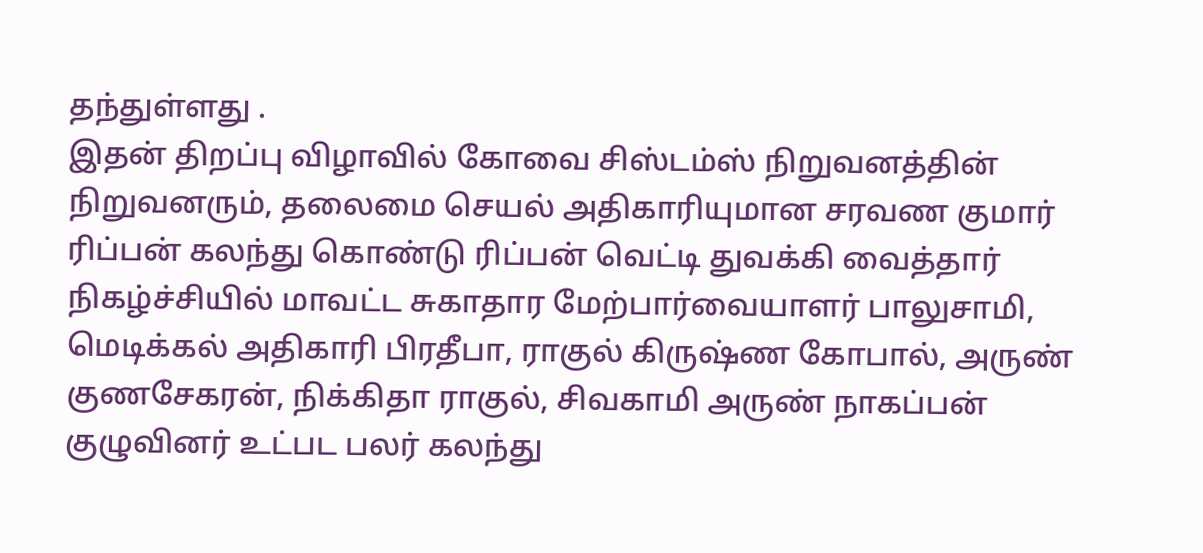தந்துள்ளது .
இதன் திறப்பு விழாவில் கோவை சிஸ்டம்ஸ் நிறுவனத்தின் நிறுவனரும், தலைமை செயல் அதிகாரியுமான சரவண குமார் ரிப்பன் கலந்து கொண்டு ரிப்பன் வெட்டி துவக்கி வைத்தார் நிகழ்ச்சியில் மாவட்ட சுகாதார மேற்பார்வையாளர் பாலுசாமி, மெடிக்கல் அதிகாரி பிரதீபா, ராகுல் கிருஷ்ண கோபால், அருண் குணசேகரன், நிக்கிதா ராகுல், சிவகாமி அருண் நாகப்பன் குழுவினர் உட்பட பலர் கலந்து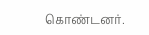கொண்டனர்.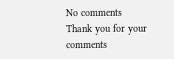No comments
Thank you for your comments